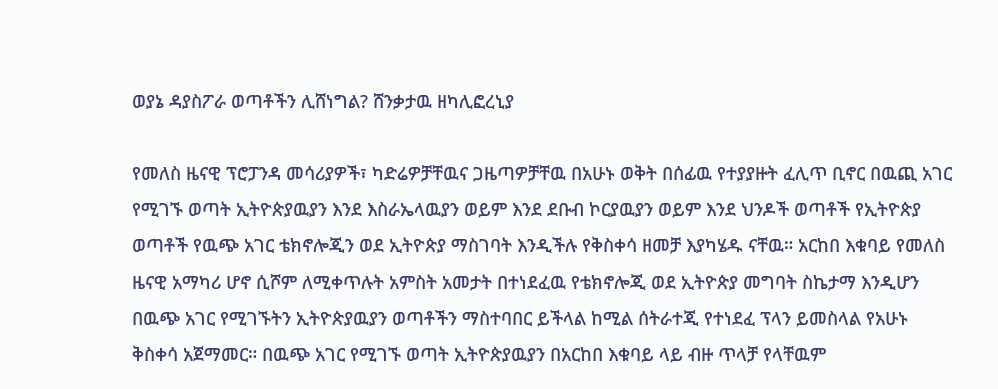ወያኔ ዳያስፖራ ወጣቶችን ሊሸነግል? ሸንቃታዉ ዘካሊፎረኒያ

የመለስ ዜናዊ ፕሮፓንዳ መሳሪያዎች፣ ካድሬዎቻቸዉና ጋዜጣዎቻቸዉ በአሁኑ ወቅት በሰፊዉ የተያያዙት ፈሊጥ ቢኖር በዉጪ አገር የሚገኙ ወጣት ኢትዮጵያዉያን እንደ እስራኤላዉያን ወይም እንደ ደቡብ ኮርያዉያን ወይም እንደ ህንዶች ወጣቶች የኢትዮጵያ ወጣቶች የዉጭ አገር ቴክኖሎጂን ወደ ኢትዮጵያ ማስገባት እንዲችሉ የቅስቀሳ ዘመቻ እያካሄዱ ናቸዉ። አርከበ እቁባይ የመለስ ዜናዊ አማካሪ ሆኖ ሲሾም ለሚቀጥሉት አምስት አመታት በተነደፈዉ የቴክኖሎጂ ወደ ኢትዮጵያ መግባት ስኬታማ እንዲሆን በዉጭ አገር የሚገኙትን ኢትዮጵያዉያን ወጣቶችን ማስተባበር ይችላል ከሚል ሰትራተጂ የተነደፈ ፕላን ይመስላል የአሁኑ ቅስቀሳ አጀማመር። በዉጭ አገር የሚገኙ ወጣት ኢትዮጵያዉያን በአርከበ እቁባይ ላይ ብዙ ጥላቻ የላቸዉም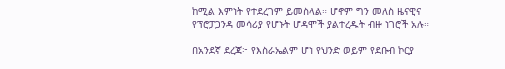ከሚል እምነት የተደረገም ይመስላል። ሆኖም ግን መለስ ዜናዊና የፕሮፓጋንዳ መሳሪያ የሆኑት ሆዳሞች ያልተረዱት ብዙ ነገሮች አሉ።

በአንደኛ ደረጃ፦ የእስራኤልም ሆነ የህንድ ወይም የደቡብ ኮርያ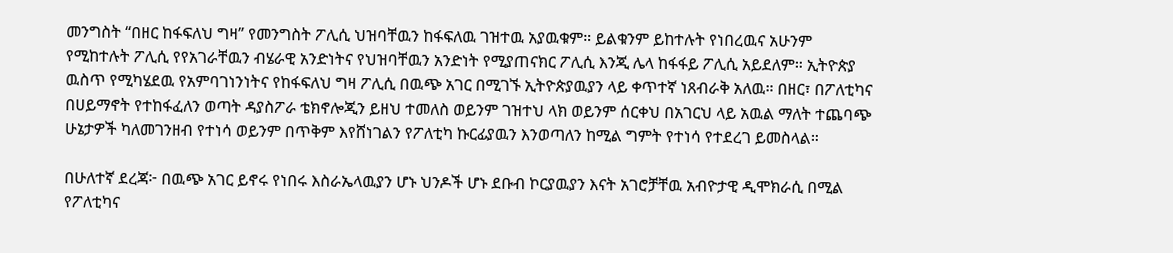መንግስት “በዘር ከፋፍለህ ግዛ” የመንግስት ፖሊሲ ህዝባቸዉን ከፋፍለዉ ገዝተዉ አያዉቁም። ይልቁንም ይከተሉት የነበረዉና አሁንም የሚከተሉት ፖሊሲ የየአገራቸዉን ብሄራዊ አንድነትና የህዝባቸዉን አንድነት የሚያጠናክር ፖሊሲ እንጂ ሌላ ከፋፋይ ፖሊሲ አይደለም። ኢትዮጵያ ዉስጥ የሚካሄደዉ የአምባገነንነትና የከፋፍለህ ግዛ ፖሊሲ በዉጭ አገር በሚገኙ ኢትዮጵያዉያን ላይ ቀጥተኛ ነጸብራቅ አለዉ። በዘር፣ በፖለቲካና በሀይማኖት የተከፋፈለን ወጣት ዳያስፖራ ቴክኖሎጂን ይዘህ ተመለስ ወይንም ገዝተህ ላክ ወይንም ሰርቀህ በአገርህ ላይ አዉል ማለት ተጨባጭ ሁኔታዎች ካለመገንዘብ የተነሳ ወይንም በጥቅም እየሸነገልን የፖለቲካ ኩርፊያዉን እንወጣለን ከሚል ግምት የተነሳ የተደረገ ይመስላል።

በሁለተኛ ደረጃ፦ በዉጭ አገር ይኖሩ የነበሩ እስራኤላዉያን ሆኑ ህንዶች ሆኑ ደቡብ ኮርያዉያን እናት አገሮቻቸዉ አብዮታዊ ዲሞክራሲ በሚል የፖለቲካና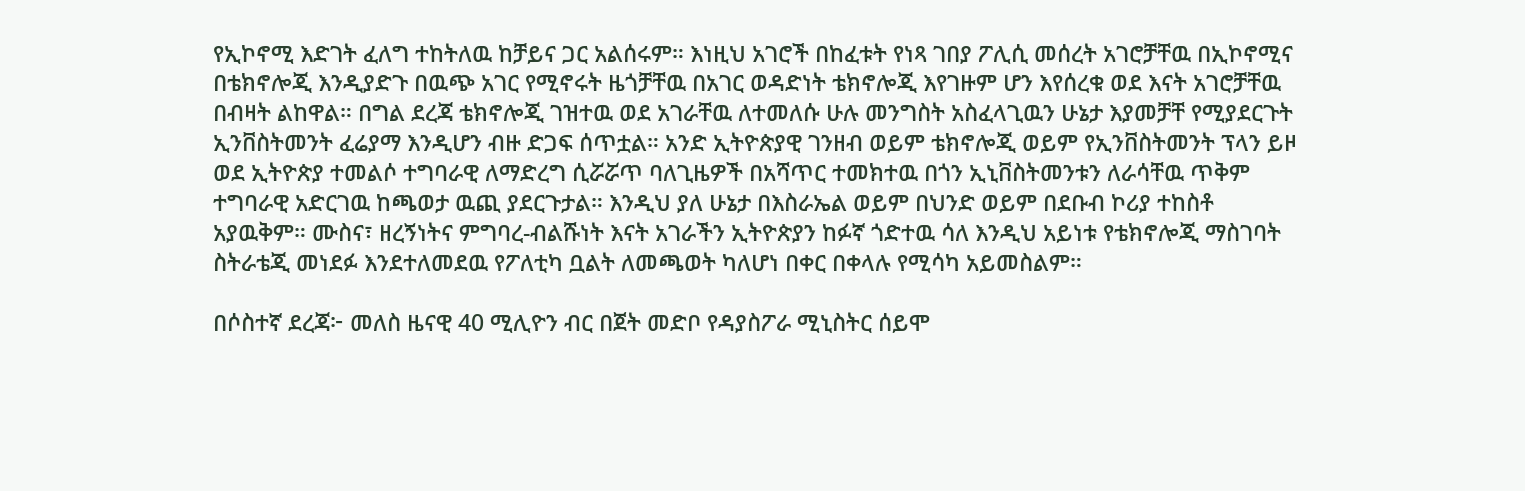የኢኮኖሚ እድገት ፈለግ ተከትለዉ ከቻይና ጋር አልሰሩም። እነዚህ አገሮች በከፈቱት የነጻ ገበያ ፖሊሲ መሰረት አገሮቻቸዉ በኢኮኖሚና በቴክኖሎጂ እንዲያድጉ በዉጭ አገር የሚኖሩት ዜጎቻቸዉ በአገር ወዳድነት ቴክኖሎጂ እየገዙም ሆን እየሰረቁ ወደ እናት አገሮቻቸዉ በብዛት ልከዋል። በግል ደረጃ ቴክኖሎጂ ገዝተዉ ወደ አገራቸዉ ለተመለሱ ሁሉ መንግስት አስፈላጊዉን ሁኔታ እያመቻቸ የሚያደርጉት ኢንቨስትመንት ፈሬያማ እንዲሆን ብዙ ድጋፍ ሰጥቷል። አንድ ኢትዮጵያዊ ገንዘብ ወይም ቴክኖሎጂ ወይም የኢንቨስትመንት ፕላን ይዞ ወደ ኢትዮጵያ ተመልሶ ተግባራዊ ለማድረግ ሲሯሯጥ ባለጊዜዎች በአሻጥር ተመክተዉ በጎን ኢኒቨስትመንቱን ለራሳቸዉ ጥቅም ተግባራዊ አድርገዉ ከጫወታ ዉጪ ያደርጉታል። እንዲህ ያለ ሁኔታ በእስራኤል ወይም በህንድ ወይም በደቡብ ኮሪያ ተከስቶ አያዉቅም። ሙስና፣ ዘረኝነትና ምግባረ-ብልሹነት እናት አገራችን ኢትዮጵያን ከፉኛ ጎድተዉ ሳለ እንዲህ አይነቱ የቴክኖሎጂ ማስገባት ስትራቴጂ መነደፉ እንደተለመደዉ የፖለቲካ ቧልት ለመጫወት ካለሆነ በቀር በቀላሉ የሚሳካ አይመስልም።

በሶስተኛ ደረጃ፦ መለስ ዜናዊ 40 ሚሊዮን ብር በጀት መድቦ የዳያስፖራ ሚኒስትር ሰይሞ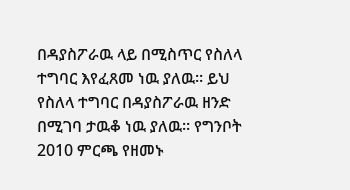በዳያስፖራዉ ላይ በሚስጥር የስለላ ተግባር እየፈጸመ ነዉ ያለዉ። ይህ የስለላ ተግባር በዳያስፖራዉ ዘንድ በሚገባ ታዉቆ ነዉ ያለዉ። የግንቦት 2010 ምርጫ የዘመኑ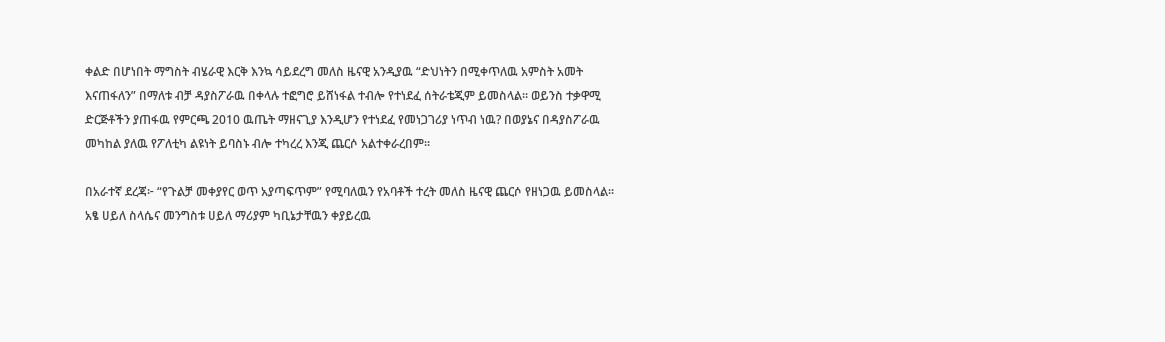ቀልድ በሆነበት ማግስት ብሄራዊ እርቅ እንኳ ሳይደረግ መለስ ዜናዊ አንዲያዉ “ድህነትን በሚቀጥለዉ አምስት አመት እናጠፋለን” በማለቱ ብቻ ዳያስፖራዉ በቀላሉ ተፎግሮ ይሸነፋል ተብሎ የተነደፈ ሰትራቴጂም ይመስላል። ወይንስ ተቃዋሚ ድርጅቶችን ያጠፋዉ የምርጫ 2010 ዉጤት ማዘናጊያ እንዲሆን የተነደፈ የመነጋገሪያ ነጥብ ነዉ? በወያኔና በዳያስፖራዉ መካከል ያለዉ የፖለቲካ ልዩነት ይባስኑ ብሎ ተካረረ እንጂ ጨርሶ አልተቀራረበም።

በአራተኛ ደረጃ፦ “የጉልቻ መቀያየር ወጥ አያጣፍጥም” የሚባለዉን የአባቶች ተረት መለስ ዜናዊ ጨርሶ የዘነጋዉ ይመስላል። አፄ ሀይለ ስላሴና መንግስቱ ሀይለ ማሪያም ካቢኔታቸዉን ቀያይረዉ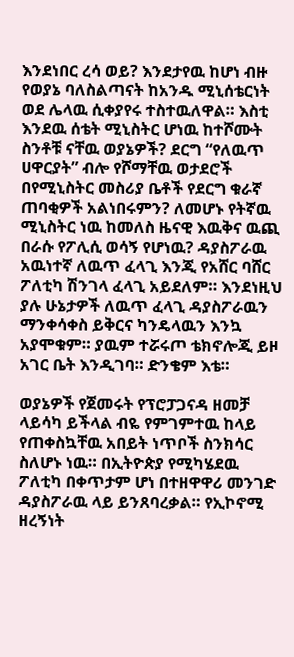እንደነበር ረሳ ወይ? እንደታየዉ ከሆነ ብዙ የወያኔ ባለስልጣናት ከአንዱ ሚኒሰቴርነት ወደ ሌላዉ ሲቀያየሩ ተስተዉለዋል። እስቲ እንደዉ ሰቴት ሚኒስትር ሆነዉ ከተሾሙት ስንቶቹ ናቸዉ ወያኔዎች? ደርግ “የለዉጥ ሀዋርያት” ብሎ የሾማቸዉ ወታደሮች በየሚኒስትር መስሪያ ቤቶች የደርግ ቁራኛ ጠባቂዎች አልነበሩምን? ለመሆኑ የትኛዉ ሚኒስትር ነዉ ከመለስ ዜናዊ እዉቅና ዉጪ በራሱ የፖሊሲ ወሳኝ የሆነዉ? ዳያስፖራዉ አዉነተኛ ለዉጥ ፈላጊ እንጂ የአሸር ባሸር ፖለቲካ ሽንገላ ፈላጊ አይደለም። እንደነዚህ ያሉ ሁኔታዎች ለዉጥ ፈላጊ ዳያስፖራዉን ማንቀሳቀስ ይቅርና ካንዴላዉን እንኳ አያሞቁም። ያዉም ተሯሩጦ ቴክኖሎጂ ይዞ አገር ቤት እንዲገባ። ድንቄም እቴ።

ወያኔዎች የጀመሩት የፕሮፓጋናዳ ዘመቻ ላይሳካ ይችላል ብዬ የምገምተዉ ከላይ የጠቀስኳቸዉ አበይት ነጥቦች ስንክሳር ስለሆኑ ነዉ። በኢትዮጵያ የሚካሄደዉ ፖለቲካ በቀጥታም ሆነ በተዘዋዋሪ መንገድ ዳያስፖራዉ ላይ ይንጸባረቃል። የኢኮኖሚ ዘረኝነት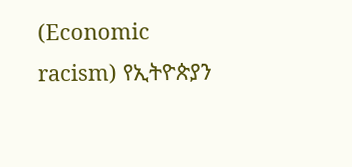(Economic racism) የኢትዮጵያን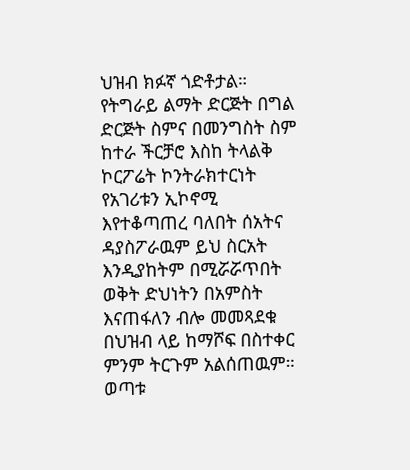ህዝብ ክፉኛ ጎድቶታል። የትግራይ ልማት ድርጅት በግል ድርጅት ስምና በመንግስት ስም ከተራ ችርቻሮ እስከ ትላልቅ ኮርፖሬት ኮንትራክተርነት የአገሪቱን ኢኮኖሚ እየተቆጣጠረ ባለበት ሰአትና ዳያስፖራዉም ይህ ስርአት እንዲያከትም በሚሯሯጥበት ወቅት ድህነትን በአምስት እናጠፋለን ብሎ መመጻደቁ በህዝብ ላይ ከማሾፍ በስተቀር ምንም ትርጉም አልሰጠዉም። ወጣቱ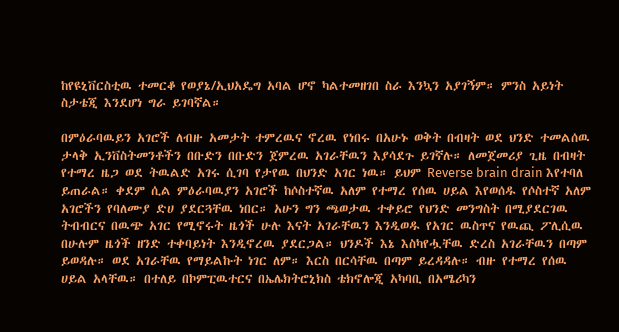ከየዩኒቨርስቲዉ ተመርቆ የወያኔ/ኢህአዴግ አባል ሆኖ ካልተመዘገበ ስራ እንኳን አያገኝም። ምንስ አይነት ስታቴጂ እንደሆነ ግራ ይገባኛል።

በምዕራባዉይን አገሮች ለብዙ አመታት ተምረዉና ኖረዉ የነበሩ በአሁኑ ወቅት በብዛት ወደ ህንድ ተመልሰዉ ታላቅ ኢንቨስትመንቶችን በቡድን በቡድን ጀምረዉ አገራቸዉን እያሳደጉ ይገኛሉ። ለመጀመሪያ ጊዜ በብዛት የተማረ ዜጋ ወደ ትዉልድ አገሩ ሲገባ የታየዉ በህንድ አገር ነዉ። ይህም Reverse brain drain እየተባለ ይጠራል። ቀደም ሲል ምዕራባዉያን አገሮች ከሶስተኛዉ አለም የተማረ የሰዉ ሀይል እየወሰዱ የሶስተኛ አለም አገሮችን የባለሙያ ድሀ ያደርጓቸዉ ነበር። አሁን ግን ጫወታዉ ተቀይሮ የህንድ መንግስት በሚያደርገዉ ትብብርና በዉጭ አገር የሚኖሩት ዜጎች ሁሉ እናት አገራቸዉን እንዲወዱ የአገር ዉስጥና የዉጪ ፖሊሲዉ በሁሉም ዜጎች ዘንድ ተቀባይነት እንዲኖረዉ ያደርጋል። ህንዶች እኔ እስካየሗቸዉ ድረስ አገራቸዉን በጣም ይወዳሉ። ወደ አገራቸዉ የማይልኩት ነገር ለም። እርስ በርሳቸዉ በጣም ይረዳዳሉ። ብዙ የተማረ የሰዉ ሀይል አላቸዉ። በተለይ በኮምፒዉተርና በኤሌክትሮኒክስ ቴክኖሎጂ አካባቢ በአሜሪካን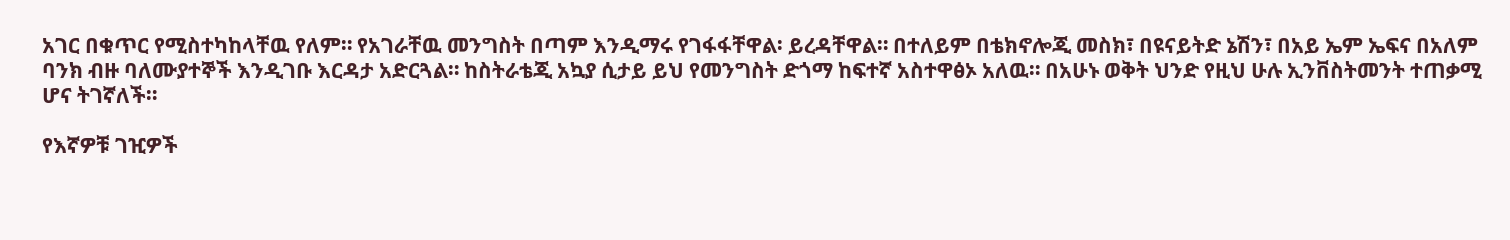አገር በቁጥር የሚስተካከላቸዉ የለም። የአገራቸዉ መንግስት በጣም እንዲማሩ የገፋፋቸዋል፡ ይረዳቸዋል። በተለይም በቴክኖሎጂ መስክ፣ በዩናይትድ ኔሽን፣ በአይ ኤም ኤፍና በአለም ባንክ ብዙ ባለሙያተኞች እንዲገቡ እርዳታ አድርጓል። ከስትራቴጂ አኳያ ሲታይ ይህ የመንግስት ድጎማ ከፍተኛ አስተዋፅኦ አለዉ። በአሁኑ ወቅት ህንድ የዚህ ሁሉ ኢንቨስትመንት ተጠቃሚ ሆና ትገኛለች።

የእኛዎቹ ገዢዎች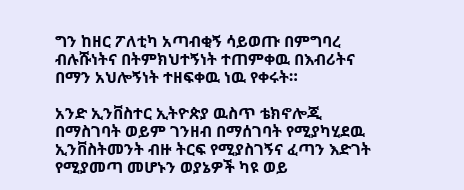ግን ከዘር ፖለቲካ አጣብቂኝ ሳይወጡ በምግባረ ብሉሹነትና በትምክህተኝነት ተጠምቀዉ በእብሪትና በማን አህሎኝነት ተዘፍቀዉ ነዉ የቀሩት።

አንድ ኢንቨስተር ኢትዮጵያ ዉስጥ ቴክኖሎጂ በማስገባት ወይም ገንዘብ በማሰገባት የሚያካሂደዉ ኢንቨስትመንት ብዙ ትርፍ የሚያስገኝና ፈጣን እድገት የሚያመጣ መሆኑን ወያኔዎች ካዩ ወይ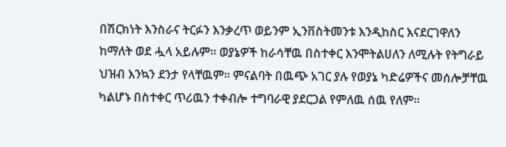በሽርክነት እንስራና ትርፉን እንቃረጥ ወይንም ኢንቨስትመንቱ እንዲከስር እናደርገዋለን ከማለት ወደ ሗላ አይሉም። ወያኔዎች ከራሳቸዉ በስተቀር እንሞትልሀለን ለሚሉት የትግራይ ህዝብ እንኳን ደንታ የላቸዉም። ምናልባት በዉጭ አገር ያሉ የወያኔ ካድሬዎችና መሰሎቻቸዉ ካልሆኑ በስተቀር ጥሪዉን ተቀብሎ ተግባራዊ ያደርጋል የምለዉ ሰዉ የለም።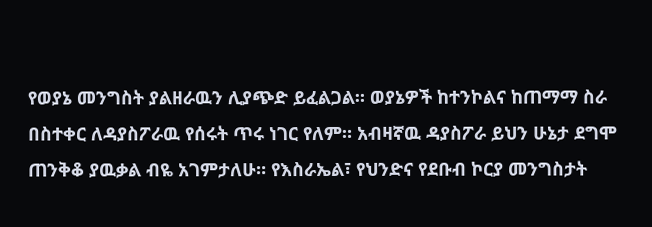የወያኔ መንግስት ያልዘራዉን ሊያጭድ ይፈልጋል። ወያኔዎች ከተንኮልና ከጠማማ ስራ በስተቀር ለዳያስፖራዉ የሰሩት ጥሩ ነገር የለም። አብዛኛዉ ዳያስፖራ ይህን ሁኔታ ደግሞ ጠንቅቆ ያዉቃል ብዬ አገምታለሁ። የእስራኤል፣ የህንድና የደቡብ ኮርያ መንግስታት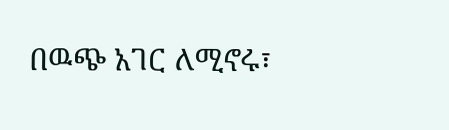በዉጭ አገር ለሚኖሩ፣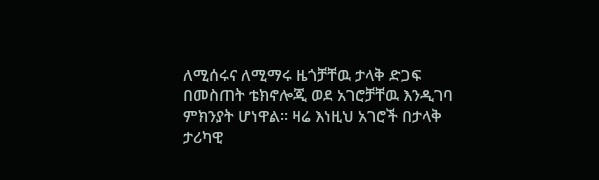ለሚሰሩና ለሚማሩ ዜጎቻቸዉ ታላቅ ድጋፍ በመስጠት ቴክኖሎጂ ወደ አገሮቻቸዉ እንዲገባ ምክንያት ሆነዋል። ዛሬ እነዚህ አገሮች በታላቅ ታሪካዊ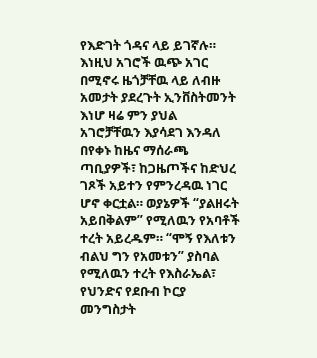የእድገት ጎዳና ላይ ይገኛሉ። እነዚህ አገሮች ዉጭ አገር በሚኖሩ ዜጎቻቸዉ ላይ ለብዙ አመታት ያደረጉት ኢንቨስትመንት እነሆ ዛሬ ምን ያህል አገሮቻቸዉን እያሳደገ እንዳለ በየቀኑ ከዜና ማሰራጫ ጣቢያዎች፣ ከጋዜጦችና ከድህረ ገጾች አይተን የምንረዳዉ ነገር ሆኖ ቀርቷል። ወያኔዎች “ያልዘሩት አይበቅልም” የሚለዉን የአባቶች ተረት አይረዱም። “ሞኝ የእለቱን ብልህ ግን የአመቱን” ያስባል የሚለዉን ተረት የእስራኤል፣ የህንድና የደቡብ ኮርያ መንግስታት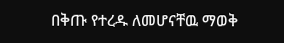በቅጡ የተረዱ ለመሆናቸዉ ማወቅ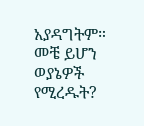አያዳግትም። መቼ ይሆን ወያኔዎች የሚረዱት?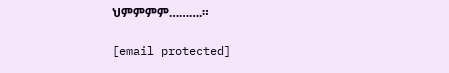ህምምምም……….።

[email protected]